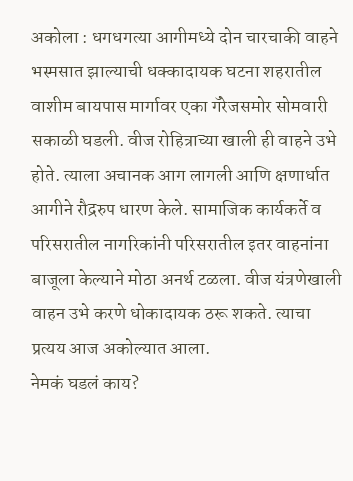अकोला : धगधगत्या आगीमध्ये दोन चारचाकी वाहने भस्मसात झाल्याची धक्कादायक घटना शहरातील वाशीम बायपास मार्गावर एका गॅरेजसमोर सोमवारी सकाळी घडली. वीज रोहित्राच्या खाली ही वाहने उभे होते. त्याला अचानक आग लागली आणि क्षणार्धात आगीने रौद्ररुप धारण केले. सामाजिक कार्यकर्ते व परिसरातील नागरिकांनी परिसरातील इतर वाहनांना बाजूला केल्याने मोठा अनर्थ टळला. वीज यंत्रणेखाली वाहन उभे करणे धोकादायक ठरू शकते. त्याचा प्रत्यय आज अकोल्यात आला.
नेमकं घडलं काय?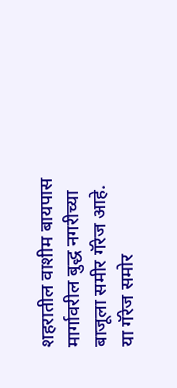शहरातील वाशीम बायपास मार्गावरील बुद्ध नगरीच्या बाजूला समीर गॅरेज आहे. या गॅरेज समोर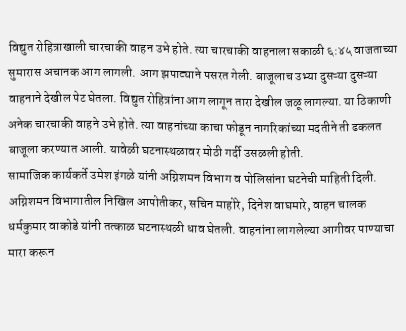विद्युत रोहित्राखाली चारचाकी वाहन उभे होते. त्या चारचाकी वाहनाला सकाळी ६:४५ वाजताच्या सुमारास अचानक आग लागली. आग झपाट्याने पसरत गेली. बाजूलाच उभ्या दुसऱ्या दुसऱ्या वाहनाने देखील पेट घेतला. विद्युत रोहित्रांना आग लागून तारा देखील जळू लागल्या. या ठिकाणी अनेक चारचाकी वाहने उभे होते. त्या वाहनांच्या काचा फोडून नागरिकांच्या मदतीने ती ढकलत बाजूला करण्यात आली. यावेळी घटनास्थळावर मोठी गर्दी उसळली होती.
सामाजिक कार्यकर्ते उमेश इंगळे यांनी अग्निशमन विभाग व पोलिसांना घटनेची माहिती दिली. अग्निशमन विभागातील निखिल आपोतीकर, सचिन माहोरे, दिनेश वाघमारे, वाहन चालक धर्मकुमार वाकोडे यांनी तत्काळ घटनास्थळी धाव घेतली. वाहनांना लागलेल्या आगीवर पाण्याचा मारा करून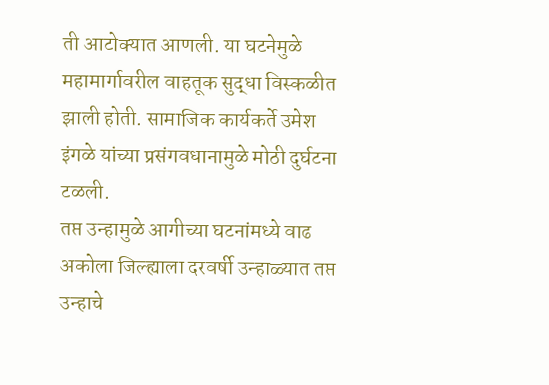ती आटोक्यात आणली. या घटनेमुळे महामार्गावरील वाहतूक सुद्धा विस्कळीत झाली होती. सामाजिक कार्यकर्ते उमेश इंगळे यांच्या प्रसंगवधानामुळे मोठी दुर्घटना टळली.
तप्त उन्हामुळे आगीच्या घटनांमध्ये वाढ
अकोला जिल्ह्याला दरवर्षी उन्हाळ्यात तप्त उन्हाचे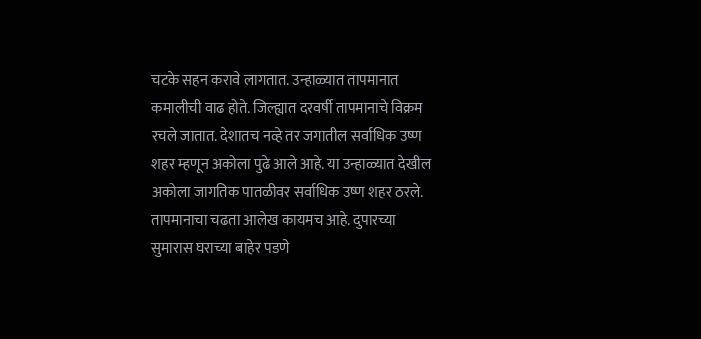चटके सहन करावे लागतात. उन्हाळ्यात तापमानात कमालीची वाढ होते. जिल्ह्यात दरवर्षी तापमानाचे विक्रम रचले जातात. देशातच नव्हे तर जगातील सर्वाधिक उष्ण शहर म्हणून अकोला पुढे आले आहे. या उन्हाळ्यात देखील अकोला जागतिक पातळीवर सर्वाधिक उष्ण शहर ठरले. तापमानाचा चढता आलेख कायमच आहे. दुपारच्या सुमारास घराच्या बाहेर पडणे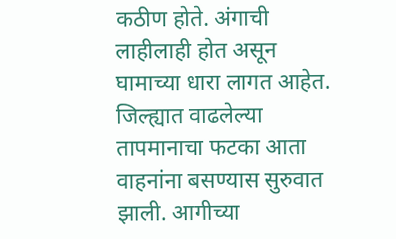कठीण होते. अंगाची लाहीलाही होत असून घामाच्या धारा लागत आहेत. जिल्ह्यात वाढलेल्या तापमानाचा फटका आता वाहनांना बसण्यास सुरुवात झाली. आगीच्या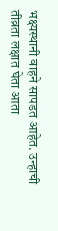भक्ष्यस्थानी वाहने सापडत आहेत. उन्हाची तीव्रता लक्षात घेता आता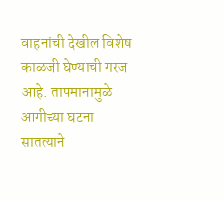वाहनांची देखील विशेष काळजी घेण्याची गरज आहे. तापमानामुळे आगीच्या घटना सातत्याने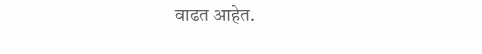वाढत आहेत.